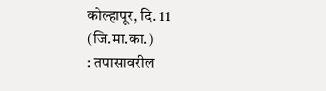कोल्हापूर, दि. 11 (जि.मा.का.)
: तपासावरील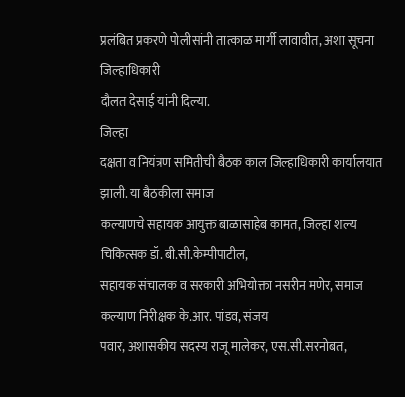प्रलंबित प्रकरणे पोलीसांनी तात्काळ मार्गी लावावीत, अशा सूचना जिल्हाधिकारी
दौलत देसाई यांनी दिल्या.
जिल्हा
दक्षता व नियंत्रण समितीची बैठक काल जिल्हाधिकारी कार्यालयात झाली. या बैठकीला समाज
कल्याणचे सहायक आयुक्त बाळासाहेब कामत, जिल्हा शल्य चिकित्सक डॉ. बी.सी.केम्पीपाटील,
सहायक संचालक व सरकारी अभियोक्ता नसरीन मणेर, समाज कल्याण निरीक्षक के.आर. पांडव, संजय
पवार, अशासकीय सदस्य राजू मालेकर, एस.सी.सरनोबत,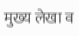मुख्य लेखा व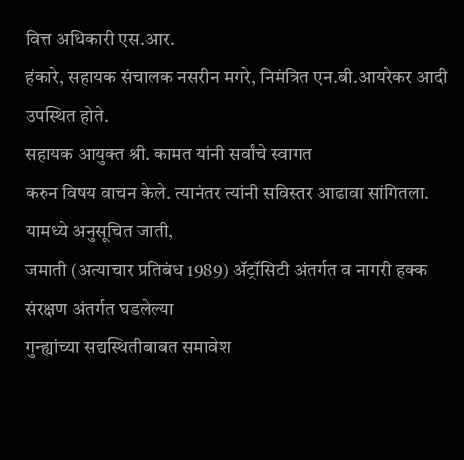वित्त अधिकारी एस.आर.
हंकारे, सहायक संचालक नसरीन मगरे, निमंत्रित एन.बी.आयरेकर आदी उपस्थित होते.
सहायक आयुक्त श्री. कामत यांनी सर्वांचे स्वागत
करुन विषय वाचन केले. त्यानंतर त्यांनी सविस्तर आढावा सांगितला. यामध्ये अनुसूचित जाती,
जमाती (अत्याचार प्रतिबंध 1989) ॲट्रॉसिटी अंतर्गत व नागरी हक्क संरक्षण अंतर्गत घडलेल्या
गुन्ह्यांच्या सद्यस्थितीबाबत समावेश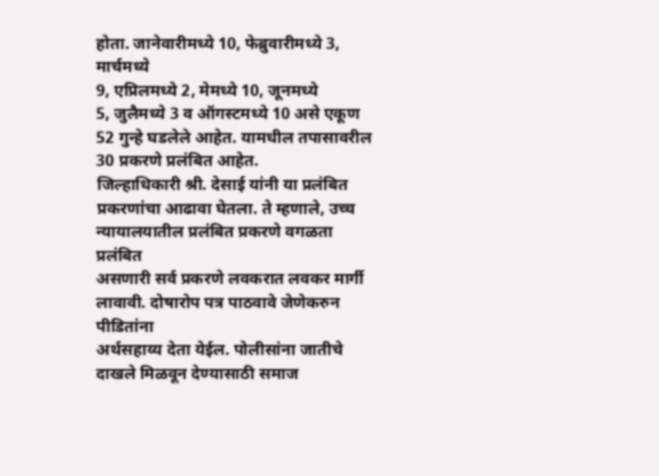होता. जानेवारीमध्ये 10, फेब्रुवारीमध्ये 3, मार्चमध्ये
9, एप्रिलमध्ये 2, मेमध्ये 10, जूनमध्ये
5, जुलैमध्ये 3 व ऑगस्टमध्ये 10 असे एकूण 52 गुन्हे घडलेले आहेत. यामधील तपासावरील 30 प्रकरणे प्रलंबित आहेत.
जिल्हाधिकारी श्री. देसाई यांनी या प्रलंबित
प्रकरणांचा आढावा घेतला. ते म्हणाले, उच्च न्यायालयातील प्रलंबित प्रकरणे वगळता प्रलंबित
असणारी सर्व प्रकरणे लवकरात लवकर मार्गी लावावी. दोषारोप पत्र पाठवावे जेणेकरुन पीडितांना
अर्थसहाय्य देता येईल. पोलीसांना जातीचे दाखले मिळवून देण्यासाठी समाज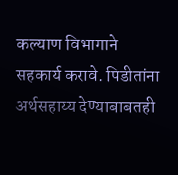कल्याण विभागाने
सहकार्य करावे. पिडीतांना अर्थसहाय्य देण्याबाबतही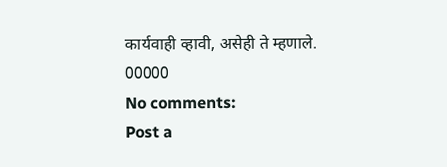कार्यवाही व्हावी, असेही ते म्हणाले.
00000
No comments:
Post a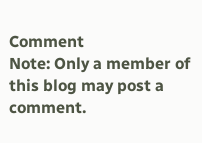Comment
Note: Only a member of this blog may post a comment.